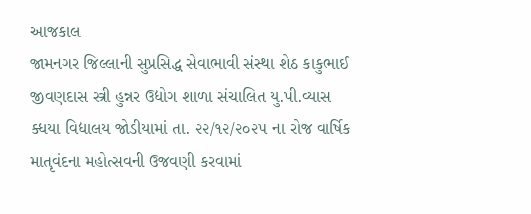આજકાલ
જામનગર જિલ્લાની સુપ્રસિદ્ધ સેવાભાવી સંસ્થા શેઠ કાકુભાઈ જીવણદાસ સ્ત્રી હુન્નર ઉદ્યોગ શાળા સંચાલિત યુ.પી.વ્યાસ ક્ધયા વિદ્યાલય જોડીયામાં તા. ૨૨/૧૨/૨૦૨૫ ના રોજ વાર્ષિક માતૃવંદના મહોત્સવની ઉજવણી કરવામાં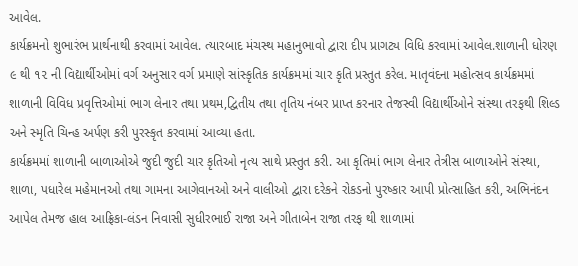આવેલ.
કાર્યક્રમનો શુભારંભ પ્રાર્થનાથી કરવામાં આવેલ. ત્યારબાદ મંચસ્થ મહાનુભાવો દ્વારા દીપ પ્રાગટ્ય વિધિ કરવામાં આવેલ.શાળાની ધોરણ ૯ થી ૧૨ ની વિદ્યાર્થીઓમાં વર્ગ અનુસાર વર્ગ પ્રમાણે સાંસ્કૃતિક કાર્યક્રમમાં ચાર કૃતિ પ્રસ્તુત કરેલ. માતૃવંદના મહોત્સવ કાર્યક્રમમાં શાળાની વિવિધ પ્રવૃત્તિઓમાં ભાગ લેનાર તથા પ્રથમ,દ્વિતીય તથા તૃતિય નંબર પ્રાપ્ત કરનાર તેજસ્વી વિદ્યાર્થીઓને સંસ્થા તરફથી શિલ્ડ અને સ્મૃતિ ચિન્હ અર્પણ કરી પુરસ્કૃત કરવામાં આવ્યા હતા.
કાર્યક્રમમાં શાળાની બાળાઓએ જુદી જુદી ચાર કૃતિઓ નૃત્ય સાથે પ્રસ્તુત કરી. આ કૃતિમાં ભાગ લેનાર તેત્રીસ બાળાઓને સંસ્થા, શાળા, પધારેલ મહેમાનઓ તથા ગામના આગેવાનઓ અને વાલીઓ દ્વારા દરેકને રોકડનો પુરષ્કાર આપી પ્રોત્સાહિત કરી, અભિનંદન આપેલ તેમજ હાલ આફ્રિકા-લંડન નિવાસી સુધીરભાઈ રાજા અને ગીતાબેન રાજા તરફ થી શાળામાં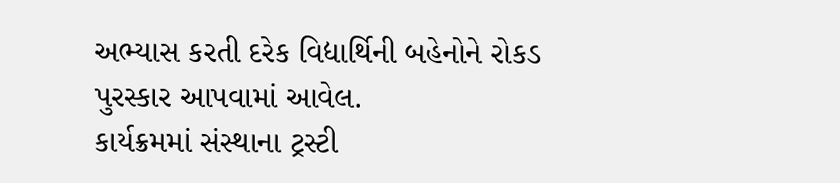અભ્યાસ કરતી દરેક વિદ્યાર્થિની બહેનોને રોકડ પુરસ્કાર આપવામાં આવેલ.
કાર્યક્રમમાં સંસ્થાના ટ્રસ્ટી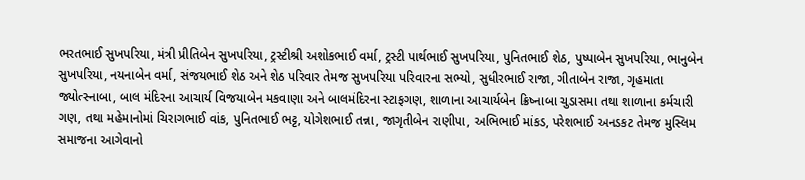ભરતભાઈ સુખપરિયા, મંત્રી પ્રીતિબેન સુખપરિયા, ટ્રસ્ટીશ્રી અશોકભાઈ વર્મા, ટ્રસ્ટી પાર્થભાઈ સુખપરિયા, પુનિતભાઈ શેઠ, પુષ્પાબેન સુખપરિયા, ભાનુબેન સુખપરિયા, નયનાબેન વર્મા, સંજયભાઈ શેઠ અને શેઠ પરિવાર તેમજ સુખપરિયા પરિવારના સભ્યો, સુધીરભાઈ રાજા, ગીતાબેન રાજા, ગૃહમાતા જ્યોત્સ્નાબા, બાલ મંદિરના આચાર્ય વિજયાબેન મકવાણા અને બાલમંદિરના સ્ટાફગણ, શાળાના આચાર્યબેન ક્રિષ્નાબા ચુડાસમા તથા શાળાના કર્મચારી ગણ, તથા મહેમાનોમાં ચિરાગભાઈ વાંક, પુનિતભાઈ ભટ્ટ, યોગેશભાઈ તન્ના, જાગૃતીબેન રાણીપા, અભિભાઈ માંકડ, પરેશભાઈ અનડકટ તેમજ મુસ્લિમ સમાજના આગેવાનો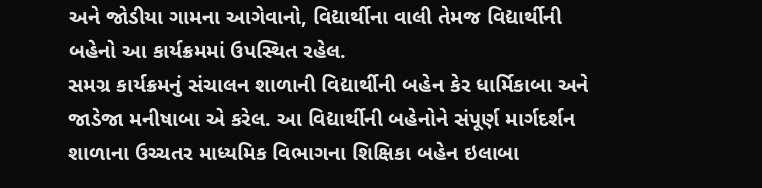અને જોડીયા ગામના આગેવાનો, વિદ્યાર્થીના વાલી તેમજ વિદ્યાર્થીની બહેનો આ કાર્યક્રમમાં ઉપસ્થિત રહેલ.
સમગ્ર કાર્યક્રમનું સંચાલન શાળાની વિદ્યાર્થીની બહેન કેર ધાર્મિકાબા અને જાડેજા મનીષાબા એ કરેલ. આ વિદ્યાર્થીની બહેનોને સંપૂર્ણ માર્ગદર્શન શાળાના ઉચ્ચતર માધ્યમિક વિભાગના શિક્ષિકા બહેન ઇલાબા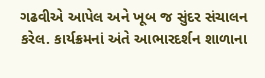ગઢવીએ આપેલ અને ખૂબ જ સુંદર સંચાલન કરેલ. કાર્યક્રમનાં અંતે આભારદર્શન શાળાના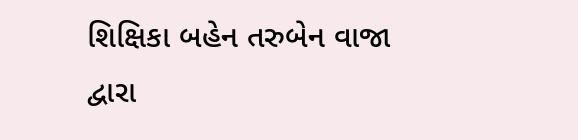શિક્ષિકા બહેન તરુબેન વાજા દ્વારા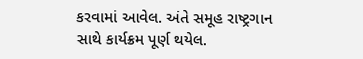કરવામાં આવેલ. અંતે સમૂહ રાષ્ટ્રગાન સાથે કાર્યક્રમ પૂર્ણ થયેલ.